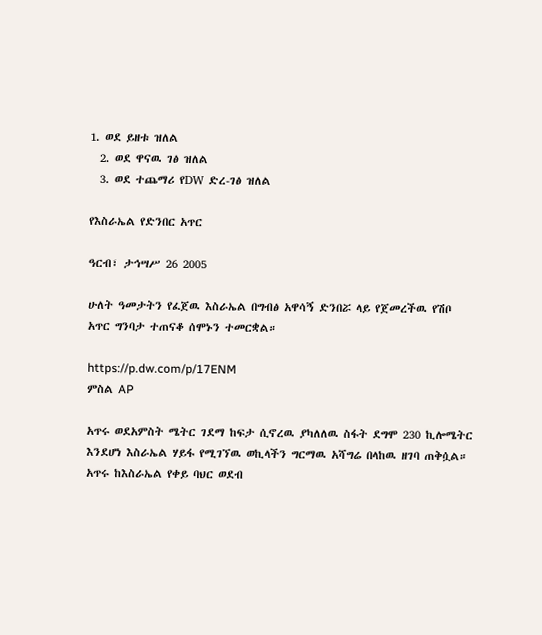1. ወደ ይዘቱ ዝለል
  2. ወደ ዋናዉ ገፅ ዝለል
  3. ወደ ተጨማሪ የDW ድረ-ገፅ ዝለል

የእስራኤል የድንበር አጥር

ዓርብ፣ ታኅሣሥ 26 2005

ሁለት ዓመታትን የፈጀዉ እስራኤል በግብፅ አዋሳኝ ድንበሯ ላይ የጀመረችዉ የሽቦ አጥር ግንባታ ተጠናቆ ሰሞኑን ተመርቋል።

https://p.dw.com/p/17ENM
ምስል AP

አጥሩ ወደአምስት ሜትር ገደማ ከፍታ ሲኖረዉ ያካለለዉ ስፋት ደግሞ 230 ኪሎሜትር እንደሆነ እስራኤል ሃይፋ የሚገኘዉ ወኪላችን ግርማዉ አሻግሬ በላከዉ ዘገባ ጠቅሷል። አጥሩ ከእስራኤል የቀይ ባህር ወደብ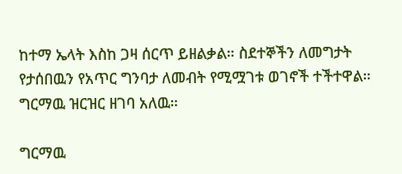ከተማ ኤላት እስከ ጋዛ ሰርጥ ይዘልቃል። ስደተኞችን ለመግታት የታሰበዉን የአጥር ግንባታ ለመብት የሚሟገቱ ወገኖች ተችተዋል። ግርማዉ ዝርዝር ዘገባ አለዉ።

ግርማዉ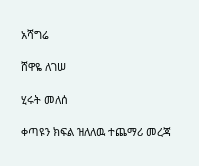አሻግሬ

ሸዋዬ ለገሠ

ሂሩት መለሰ

ቀጣዩን ክፍል ዝለለዉ ተጨማሪ መረጃ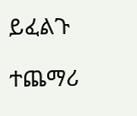ይፈልጉ

ተጨማሪ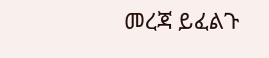መረጃ ይፈልጉ